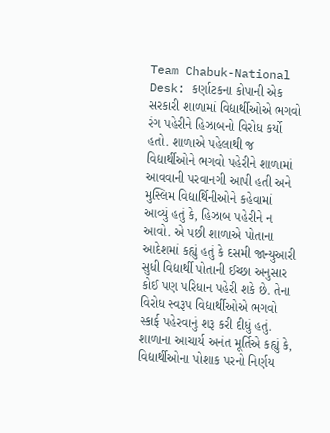Team Chabuk-National Desk: કર્ણાટકના કોપાની એક સરકારી શાળામાં વિદ્યાર્થીઓએ ભગવો રંગ પહેરીને હિઝાબનો વિરોધ કર્યો હતો. શાળાએ પહેલાથી જ વિદ્યાર્થીઓને ભગવો પહેરીને શાળામાં આવવાની પરવાનગી આપી હતી અને મુસ્લિમ વિદ્યાર્થિનીઓને કહેવામાં આવ્યું હતું કે, હિઝાબ પહેરીને ન આવો. એ પછી શાળાએ પોતાના આદેશમાં કહ્યું હતું કે દસમી જાન્યુઆરી સુધી વિદ્યાર્થી પોતાની ઈચ્છા અનુસાર કોઈ પણ પરિધાન પહેરી શકે છે. તેના વિરોધ સ્વરૂપ વિદ્યાર્થીઓએ ભગવો સ્કાર્ફ પહેરવાનું શરૂ કરી દીધું હતું.
શાળાના આચાર્ય અનંત મૂર્તિએ કહ્યું કે, વિદ્યાર્થીઓના પોશાક પરનો નિર્ણય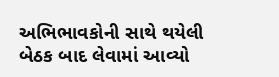અભિભાવકોની સાથે થયેલી બેઠક બાદ લેવામાં આવ્યો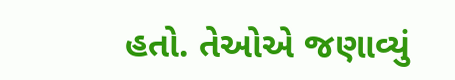હતો. તેઓએ જણાવ્યું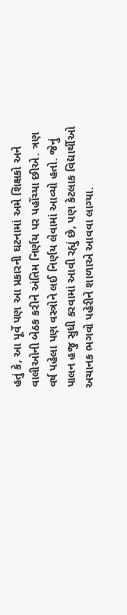હતું કે, આ પૂર્વે પણ આ પ્રકારની ઘટનામાં અમે શિક્ષકો અને વાલીઓની બેઠક કરીને અંતિમ નિર્ણય પર પહોંચ્યા છીએ. ત્રણ વર્ષ પહેલા પણ વસ્ત્રોને લઈ નિર્ણય લેવામાં આવ્યો હતો. જેનું પાલન હજુ સુધી કરવામાં આવી રહ્યું છે, પણ કેટલાક વિદ્યાર્થીઓ અચાનક ભગવો પહેરીને શાળાએ આવવા લાગ્યા.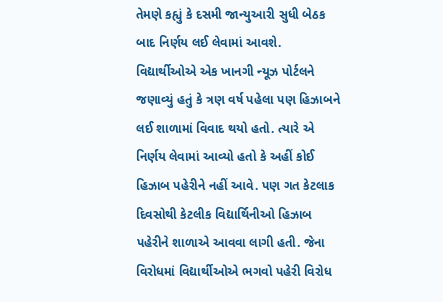તેમણે કહ્યું કે દસમી જાન્યુઆરી સુધી બેઠક બાદ નિર્ણય લઈ લેવામાં આવશે.
વિદ્યાર્થીઓએ એક ખાનગી ન્યૂઝ પોર્ટલને જણાવ્યું હતું કે ત્રણ વર્ષ પહેલા પણ હિઝાબને લઈ શાળામાં વિવાદ થયો હતો. ત્યારે એ નિર્ણય લેવામાં આવ્યો હતો કે અહીં કોઈ હિઝાબ પહેરીને નહીં આવે. પણ ગત કેટલાક દિવસોથી કેટલીક વિદ્યાર્થિનીઓ હિઝાબ પહેરીને શાળાએ આવવા લાગી હતી. જેના વિરોધમાં વિદ્યાર્થીઓએ ભગવો પહેરી વિરોધ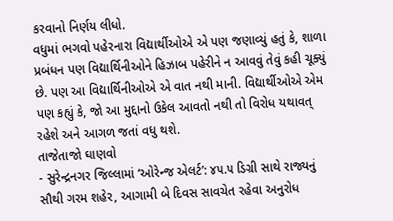કરવાનો નિર્ણય લીધો.
વધુમાં ભગવો પહેરનારા વિદ્યાર્થીઓએ એ પણ જણાવ્યું હતું કે, શાળા પ્રબંધન પણ વિદ્યાર્થિનીઓને હિઝાબ પહેરીને ન આવવું તેવું કહી ચૂક્યું છે. પણ આ વિદ્યાર્થિનીઓએ એ વાત નથી માની. વિદ્યાર્થીઓએ એમ પણ કહ્યું કે, જો આ મુદ્દાનો ઉકેલ આવતો નથી તો વિરોધ યથાવત્ રહેશે અને આગળ જતાં વધુ થશે.
તાજેતાજો ઘાણવો
- સુરેન્દ્રનગર જિલ્લામાં ‘ઓરેન્જ એલર્ટ’: ૪૫.૫ ડિગ્રી સાથે રાજ્યનું સૌથી ગરમ શહેર, આગામી બે દિવસ સાવચેત રહેવા અનુરોધ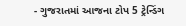- ગુજરાતમાં આજના ટોપ 5 ટ્રેન્ડિંગ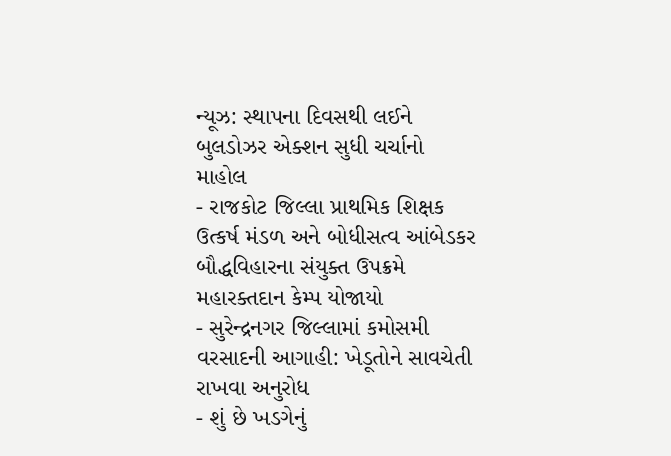ન્યૂઝ: સ્થાપના દિવસથી લઈને બુલડોઝર એક્શન સુધી ચર્ચાનો માહોલ
- રાજકોટ જિલ્લા પ્રાથમિક શિક્ષક ઉત્કર્ષ મંડળ અને બોધીસત્વ આંબેડકર બૌદ્ધવિહારના સંયુક્ત ઉપક્રમે મહારક્તદાન કેમ્પ યોજાયો
- સુરેન્દ્રનગર જિલ્લામાં કમોસમી વરસાદની આગાહી: ખેડૂતોને સાવચેતી રાખવા અનુરોધ
- શું છે ખડગેનું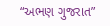“અભણ ગુજરાત”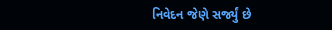નિવેદન જેણે સર્જ્યું છે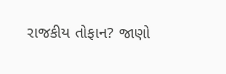રાજકીય તોફાન? જાણો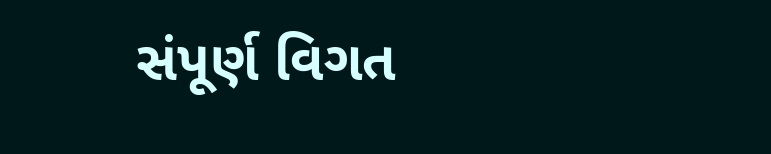સંપૂર્ણ વિગત